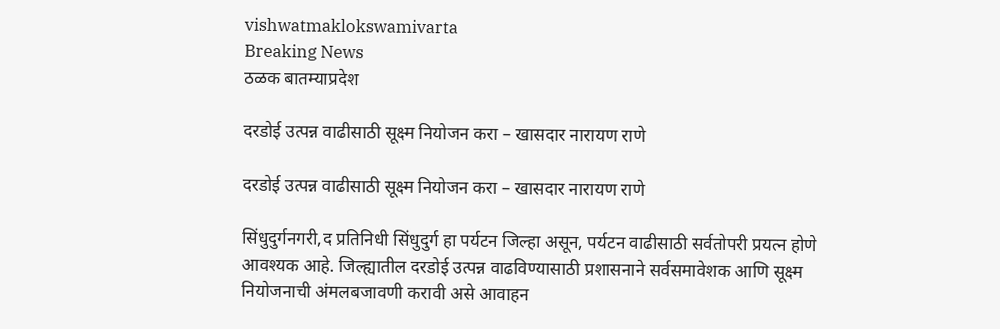vishwatmaklokswamivarta
Breaking News
ठळक बातम्याप्रदेश

दरडोई उत्पन्न वाढीसाठी सूक्ष्म नियोजन करा – खासदार नारायण राणे

दरडोई उत्पन्न वाढीसाठी सूक्ष्म नियोजन करा – खासदार नारायण राणे

सिंधुदुर्गनगरी,द प्रतिनिधी सिंधुदुर्ग हा पर्यटन जिल्हा असून, पर्यटन वाढीसाठी सर्वतोपरी प्रयत्न होणे आवश्यक आहे. जिल्ह्यातील दरडोई उत्पन्न वाढविण्यासाठी प्रशासनाने सर्वसमावेशक आणि सूक्ष्म नियोजनाची अंमलबजावणी करावी असे आवाहन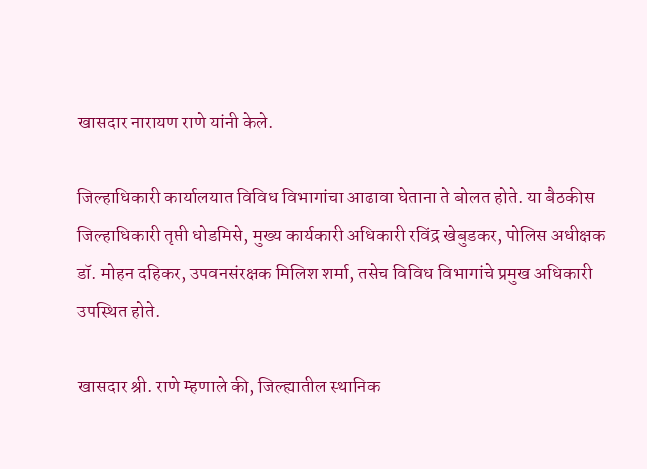खासदार नारायण राणे यांनी केले.

जिल्हाधिकारी कार्यालयात विविध विभागांचा आढावा घेताना ते बोलत होते. या बैठकीस जिल्हाधिकारी तृप्ती धोडमिसे, मुख्य कार्यकारी अधिकारी रविंद्र खेबुडकर, पोलिस अधीक्षक डॉ. मोहन दहिकर, उपवनसंरक्षक मिलिश शर्मा, तसेच विविध विभागांचे प्रमुख अधिकारी उपस्थित होते.

खासदार श्री. राणे म्हणाले की, जिल्ह्यातील स्थानिक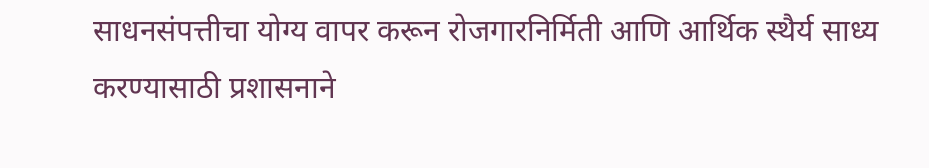साधनसंपत्तीचा योग्य वापर करून रोजगारनिर्मिती आणि आर्थिक स्थैर्य साध्य करण्यासाठी प्रशासनाने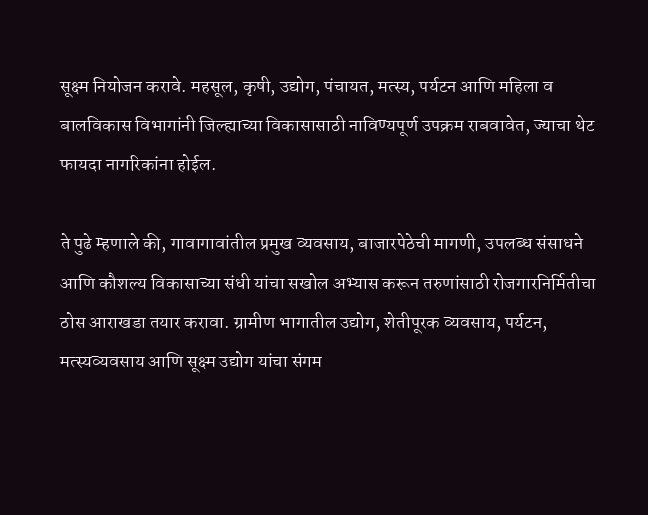सूक्ष्म नियोजन करावे. महसूल, कृषी, उद्योग, पंचायत, मत्स्य, पर्यटन आणि महिला व बालविकास विभागांनी जिल्ह्याच्या विकासासाठी नाविण्यपूर्ण उपक्रम राबवावेत, ज्याचा थेट फायदा नागरिकांना होईल.

ते पुढे म्हणाले की, गावागावांतील प्रमुख व्यवसाय, बाजारपेठेची मागणी, उपलब्ध संसाधने आणि कौशल्य विकासाच्या संधी यांचा सखोल अभ्यास करून तरुणांसाठी रोजगारनिर्मितीचा ठोस आराखडा तयार करावा. ग्रामीण भागातील उद्योग, शेतीपूरक व्यवसाय, पर्यटन, मत्स्यव्यवसाय आणि सूक्ष्म उद्योग यांचा संगम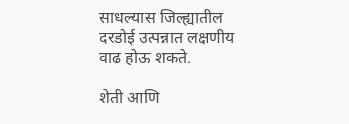साधल्यास जिल्ह्यातील दरडोई उत्पन्नात लक्षणीय वाढ होऊ शकते.

शेती आणि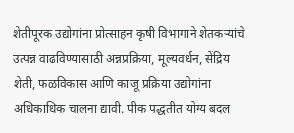शेतीपूरक उद्योगांना प्रोत्साहन कृषी विभागाने शेतकऱ्यांचे उत्पन्न वाढविण्यासाठी अन्नप्रक्रिया, मूल्यवर्धन, सेंद्रिय शेती, फळविकास आणि काजू प्रक्रिया उद्योगांना अधिकाधिक चालना द्यावी. पीक पद्धतीत योग्य बदल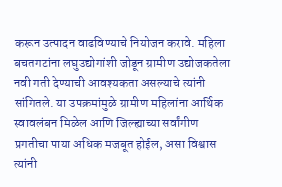करून उत्पादन वाढविण्याचे नियोजन करावे. महिला बचतगटांना लघुउद्योगांशी जोडून ग्रामीण उद्योजकतेला नवी गती देण्याची आवश्यकता असल्याचे त्यांनी सांगितले. या उपक्रमांमुळे ग्रामीण महिलांना आर्थिक स्वावलंबन मिळेल आणि जिल्ह्याच्या सर्वांगीण प्रगतीचा पाया अधिक मजबूत होईल, असा विश्वास त्यांनी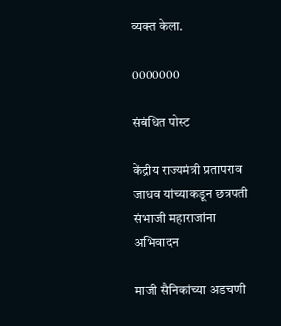व्यक्त केला.

0000000

संबंधित पोस्ट

केंद्रीय राज्यमंत्री प्रतापराव जाधव यांच्याकडून छत्रपती संभाजी महाराजांना अभिवादन

माजी सैनिकांच्या अडचणी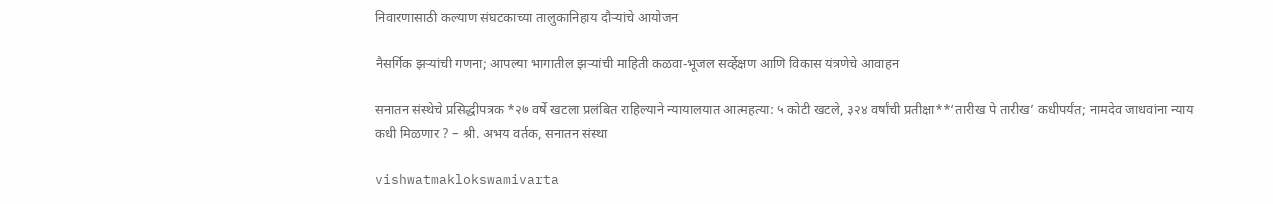निवारणासाठी कल्याण संघटकाच्या तालुकानिहाय दौऱ्यांचे आयोजन

नैसर्गिक झऱ्यांची गणना; आपल्या भागातील झऱ्यांची माहिती कळवा-भूजल सर्व्हेक्षण आणि विकास यंत्रणेचे आवाहन

सनातन संस्थेचे प्रसिद्धीपत्रक *२७ वर्षे खटला प्रलंबित राहिल्याने न्यायालयात आत्महत्या: ५ कोटी खटले, ३२४ वर्षांची प्रतीक्षा**‘तारीख पे तारीख’ कधीपर्यंत; नामदेव जाधवांना न्याय कधी मिळणार ? – श्री. अभय वर्तक, सनातन संस्था

vishwatmaklokswamivarta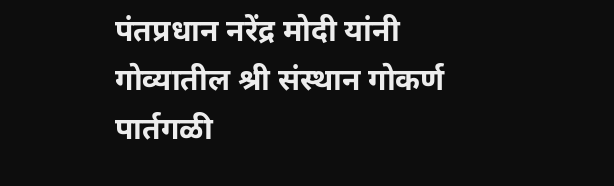पंतप्रधान नरेंद्र मोदी यांनी गोव्यातील श्री संस्थान गोकर्ण पार्तगळी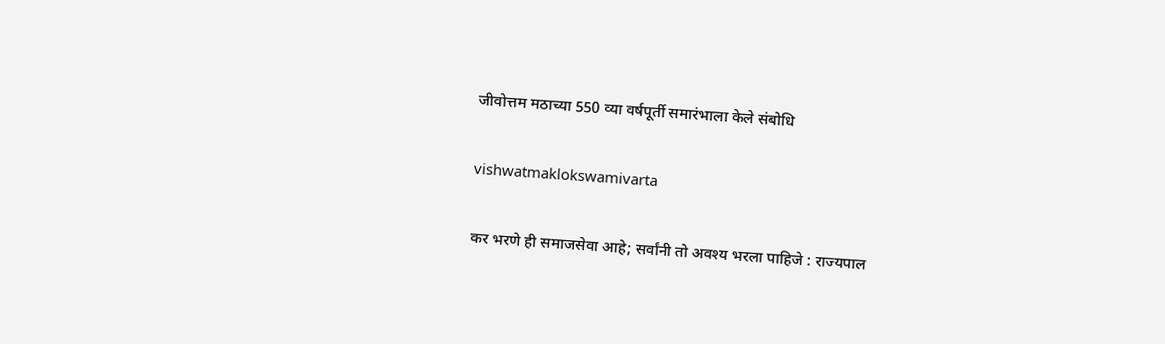जीवोत्तम मठाच्या 550 व्या वर्षपूर्ती समारंभाला केले संबोधि

vishwatmaklokswamivarta

कर भरणे ही समाजसेवा आहे; सर्वांनी तो अवश्य भरला पाहिजे : राज्यपाल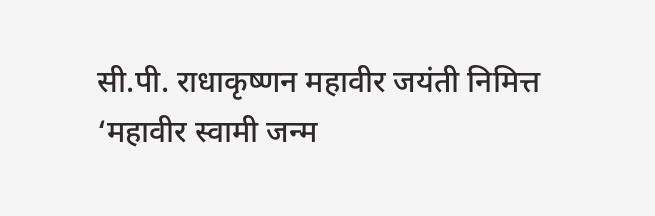सी.पी. राधाकृष्णन महावीर जयंती निमित्त ‘महावीर स्वामी जन्म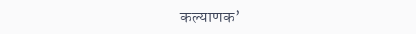कल्याणक’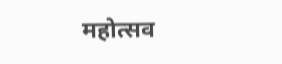महोत्सव